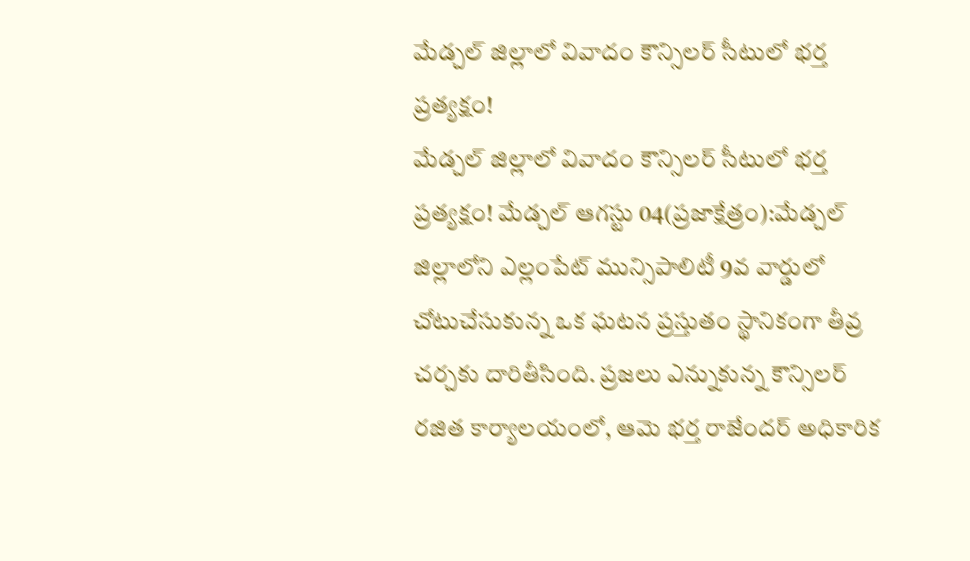మేడ్చల్ జిల్లాలో వివాదం కౌన్సిలర్ సీటులో భర్త ప్రత్యక్షం!
మేడ్చల్ జిల్లాలో వివాదం కౌన్సిలర్ సీటులో భర్త ప్రత్యక్షం! మేడ్చల్ ఆగస్టు 04(ప్రజాక్షేత్రం):మేడ్చల్ జిల్లాలోని ఎల్లంపేట్ మున్సిపాలిటీ 9వ వార్డులో చోటుచేసుకున్న ఒక ఘటన ప్రస్తుతం స్థానికంగా తీవ్ర చర్చకు దారితీసింది. ప్రజలు ఎన్నుకున్న కౌన్సిలర్ రజిత కార్యాలయంలో, ఆమె భర్త రాజేందర్ అధికారిక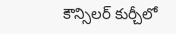కౌన్సిలర్ కుర్చీలో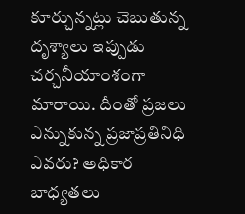కూర్చున్నట్లు చెబుతున్న దృశ్యాలు ఇప్పుడు చర్చనీయాంశంగా మారాయి. దీంతో ప్రజలు ఎన్నుకున్న ప్రజాప్రతినిధి ఎవరు? అధికార బాధ్యతలు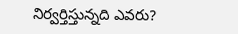నిర్వర్తిస్తున్నది ఎవరు?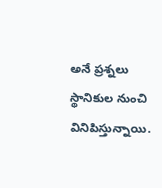అనే ప్రశ్నలు స్థానికుల నుంచి వినిపిస్తున్నాయి.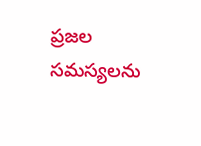ప్రజల సమస్యలను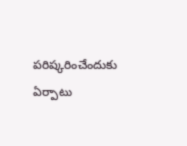పరిష్కరించేందుకు ఏర్పాటు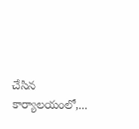చేసిన కార్యాలయంలో,...